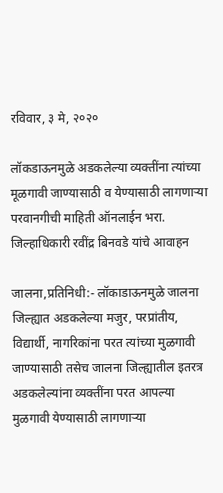रविवार, ३ मे, २०२०

लॉकडाऊनमुळे अडकलेल्या व्यक्तींना त्यांच्या मूळगावी जाण्यासाठी व येण्यासाठी लागणाऱ्या परवानगीची माहिती ऑनलाईन भरा. जिल्हाधिकारी रवींद्र बिनवडे यांचे आवाहन

जालना,प्रतिनिधी:- लॉकाडाऊनमुळे जालना जिल्ह्यात अडकलेल्या मजुर, परप्रांतीय, विद्यार्थी, नागरिकांना परत त्यांच्या मुळगावी जाण्यासाठी तसेच जालना जिल्ह्यातील इतरत्र अडकलेल्यांना व्यक्तींना परत आपल्या मुळगावी येण्यासाठी लागणाऱ्या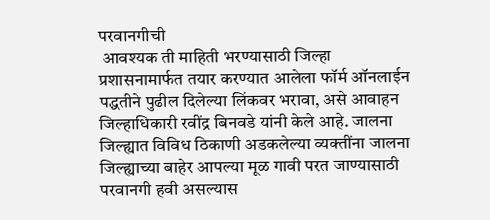परवानगीची
 आवश्यक ती माहिती भरण्यासाठी जिल्हा प्रशासनामार्फत तयार करण्यात आलेला फॉर्म ऑनलाईन पद्धतीने पुढील दिलेल्या लिंकवर भरावा, असे आवाहन जिल्हाधिकारी रवींद्र बिनवडे यांनी केले आहे. जालना जिल्ह्यात विविध ठिकाणी अडकलेल्या व्यक्तींना जालना जिल्ह्याच्या बाहेर आपल्या मूळ गावी परत जाण्यासाठी परवानगी हवी असल्यास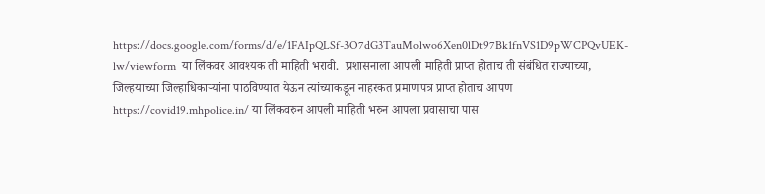https://docs.google.com/forms/d/e/1FAIpQLSf-3O7dG3TauMolwo6Xen0lDt97Bk1fnVS1D9pWCPQvUEK-lw/viewform  या लिंकवर आवश्यक ती माहिती भरावी.  प्रशासनाला आपली माहिती प्राप्त होताच ती संबंधित राज्याच्या, जिल्हयाच्या जिल्हाधिकाऱ्यांना पाठविण्यात येऊन त्यांच्याकडून नाहरकत प्रमाणपत्र प्राप्त होताच आपण https://covid19.mhpolice.in/ या लिंकवरुन आपली माहिती भरुन आपला प्रवासाचा पास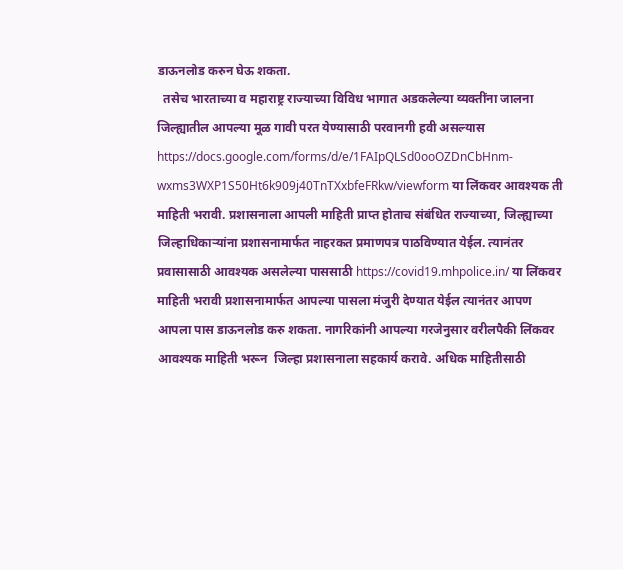डाऊनलोड करुन घेऊ शकता.
  तसेच भारताच्या व महाराष्ट्र राज्याच्या विविध भागात अडकलेल्या व्यक्तींना जालना जिल्ह्यातील आपल्या मूळ गावी परत येण्यासाठी परवानगी हवी असल्यास https://docs.google.com/forms/d/e/1FAIpQLSd0ooOZDnCbHnm-wxms3WXP1S50Ht6k909j40TnTXxbfeFRkw/viewform या लिंकवर आवश्यक ती माहिती भरावी. प्रशासनाला आपली माहिती प्राप्त होताच संबंधित राज्याच्या, जिल्ह्याच्या जिल्हाधिकाऱ्यांना प्रशासनामार्फत नाहरकत प्रमाणपत्र पाठविण्यात येईल. त्यानंतर प्रवासासाठी आवश्यक असलेल्या पाससाठी https://covid19.mhpolice.in/ या लिंकवर माहिती भरावी प्रशासनामार्फत आपल्या पासला मंजुरी देण्यात येईल त्यानंतर आपण आपला पास डाऊनलोड करु शकता. नागरिकांनी आपल्या गरजेनुसार वरीलपैकी लिंकवर आवश्यक माहिती भरून  जिल्हा प्रशासनाला सहकार्य करावे. अधिक माहितीसाठी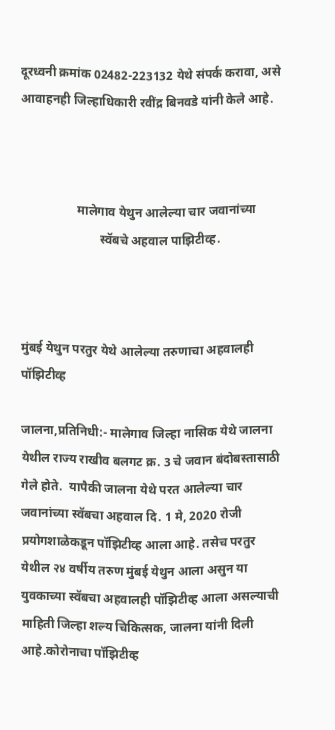दूरध्वनी क्रमांक 02482-223132 येथे संपर्क करावा, असे आवाहनही जिल्हाधिकारी रवींद्र बिनवडे यांनी केले आहे.



                  मालेगाव येथुन आलेल्या चार जवानांच्या
                         स्वॅबचे अहवाल पाझिटीव्ह.



मुंबई येथुन परतुर येथे आलेल्या तरुणाचा अहवालही पॉझिटीव्ह

जालना,प्रतिनिधी:- मालेगाव जिल्हा नासिक येथे जालना येथील राज्य राखीव बलगट क्र. 3 चे जवान बंदोबस्तासाठी गेले होते.  यापैकी जालना येथे परत आलेल्या चार जवानांच्या स्वॅबचा अहवाल दि. 1 मे, 2020 रोजी प्रयोगशाळेकडून पॉझिटीव्ह आला आहे. तसेच परतुर येथील २४ वर्षीय तरुण मुंबई येथुन आला असुन या युवकाच्या स्वॅबचा अहवालही पॉझिटीव्ह आला असल्याची माहिती जिल्हा शल्य चिकित्सक, जालना यांनी दिली आहे.कोरोनाचा पॉझिटीव्ह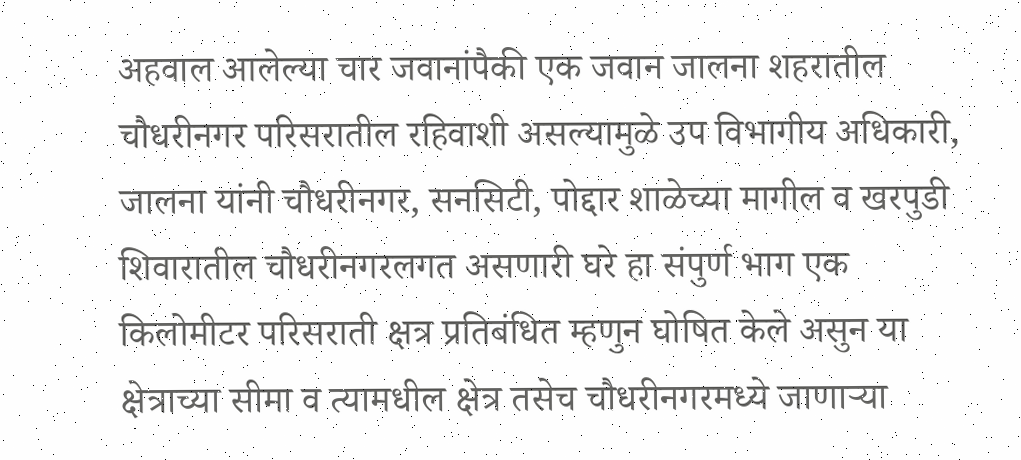अहवाल आलेल्या चार जवानांपैकी एक जवान जालना शहरातील चौधरीनगर परिसरातील रहिवाशी असल्यामुळे उप विभागीय अधिकारी, जालना यांनी चौधरीनगर, सनसिटी, पोद्दार शाळेच्या मागील व खरपुडी शिवारातील चौधरीनगरलगत असणारी घरे हा संपुर्ण भाग एक किलोमीटर परिसराती क्षत्र प्रतिबंधित म्हणुन घोषित केले असुन या क्षेत्राच्या सीमा व त्यामधील क्षेत्र तसेच चौधरीनगरमध्ये जाणाऱ्या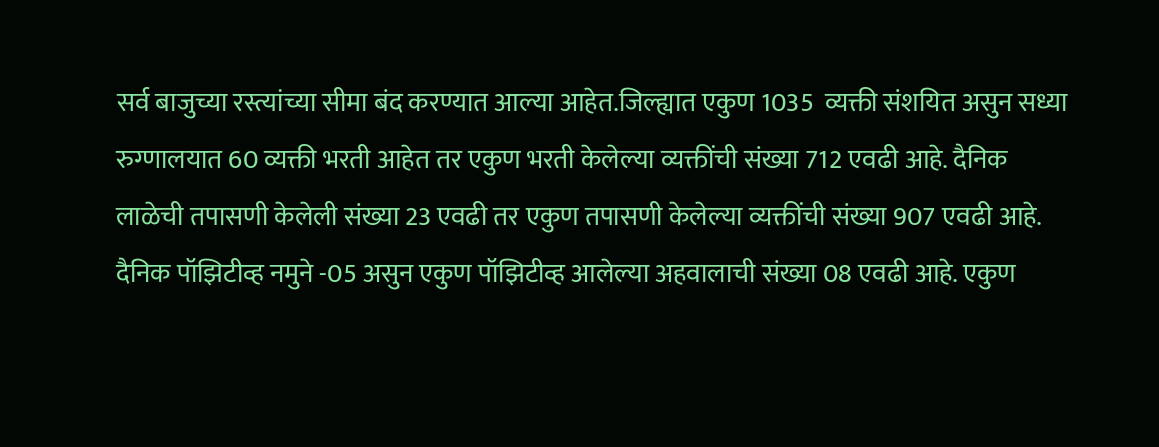सर्व बाजुच्या रस्त्यांच्या सीमा बंद करण्यात आल्या आहेत.जिल्ह्यात एकुण 1035  व्यक्ती संशयित असुन सध्या रुग्णालयात 60 व्यक्ती भरती आहेत तर एकुण भरती केलेल्या व्यक्तींची संख्या 712 एवढी आहे. दैनिक लाळेची तपासणी केलेली संख्या 23 एवढी तर एकुण तपासणी केलेल्या व्यक्तींची संख्या 907 एवढी आहे.  दैनिक पॉझिटीव्ह नमुने -05 असुन एकुण पॉझिटीव्ह आलेल्या अहवालाची संख्या 08 एवढी आहे. एकुण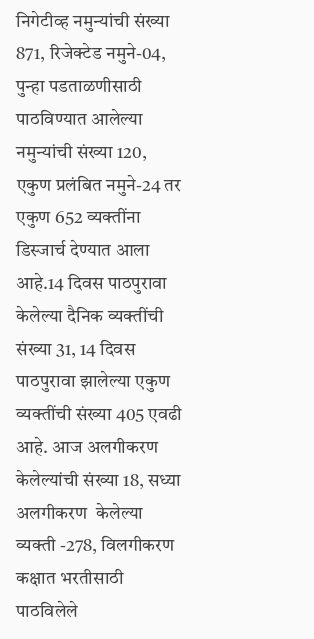निगेटीव्ह नमुन्यांची संख्या 871, रिजेक्टेड नमुने-04, पुन्हा पडताळणीसाठी पाठविण्यात आलेल्या नमुन्यांची संख्या 120, एकुण प्रलंबित नमुने-24 तर एकुण 652 व्यक्तींना डिस्जार्च देण्यात आला आहे.14 दिवस पाठपुरावा केलेल्या दैनिक व्यक्तींची संख्या 31, 14 दिवस पाठपुरावा झालेल्या एकुण व्यक्तींची संख्या 405 एवढी आहे. आज अलगीकरण केलेल्यांची संख्या 18, सध्या अलगीकरण  केलेल्या व्यक्ती -278, विलगीकरण कक्षात भरतीसाठी पाठविलेले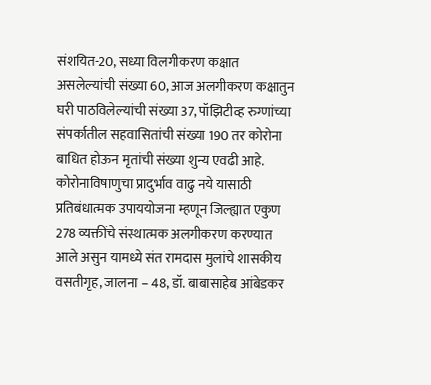संशयित-20, सध्या विलगीकरण कक्षात असलेल्यांची संख्या 60, आज अलगीकरण कक्षातुन घरी पाठविलेल्यांची संख्या 37, पॉझिटीव्ह रुग्णांच्या संपर्कातील सहवासितांची संख्या 190 तर कोरोना बाधित होऊन मृतांची संख्या शुन्य एवढी आहे.
कोरोनाविषाणुचा प्रादुर्भाव वाढु नये यासाठी प्रतिबंधात्मक उपाययोजना म्हणून जिल्ह्यात एकुण 278 व्यक्तींचे संस्थात्मक अलगीकरण करण्यात आले असुन यामध्ये संत रामदास मुलांचे शासकीय वसतीगृह, जालना – 48, डॉ. बाबासाहेब आंबेडकर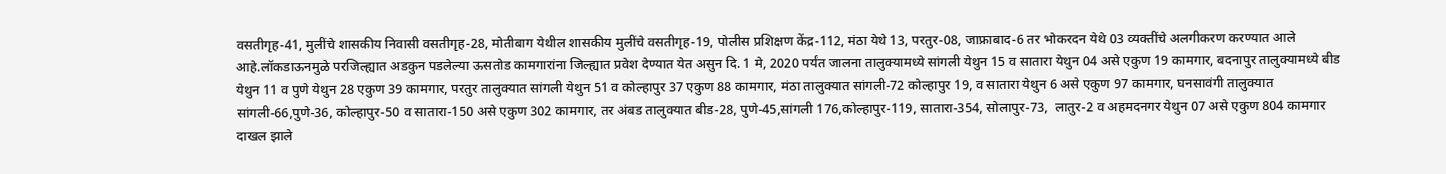वसतीगृह-41, मुलींचे शासकीय निवासी वसतीगृह-28, मोतीबाग येथील शासकीय मुलींचे वसतीगृह-19, पोलीस प्रशिक्षण केंद्र-112, मंठा येथे 13, परतुर-08, जाफ्राबाद-6 तर भोकरदन येथे 03 व्यक्तींचे अलगीकरण करण्यात आले आहे.लॉकडाऊनमुळे परजिल्ह्यात अडकुन पडलेल्या ऊसतोड कामगारांना जिल्ह्यात प्रवेश देण्यात येत असुन दि. 1 मे, 2020 पर्यंत जालना तालुक्यामध्ये सांगली येथुन 15 व सातारा येथुन 04 असे एकुण 19 कामगार, बदनापुर तालुक्यामध्ये बीड येथुन 11 व पुणे येथुन 28 एकुण 39 कामगार, परतुर तालुक्यात सांगली येथुन 51 व कोल्हापुर 37 एकुण 88 कामगार, मंठा तालुक्यात सांगली-72 कोल्हापुर 19, व सातारा येथुन 6 असे एकुण 97 कामगार, घनसावंगी तालुक्यात सांगली-66,पुणे-36, कोल्हापुर-50 व सातारा-150 असे एकुण 302 कामगार, तर अंबड तालुक्यात बीड-28, पुणे-45,सांगली 176,कोल्हापुर-119, सातारा-354, सोलापुर-73,  लातुर-2 व अहमदनगर येथुन 07 असे एकुण 804 कामगार दाखल झाले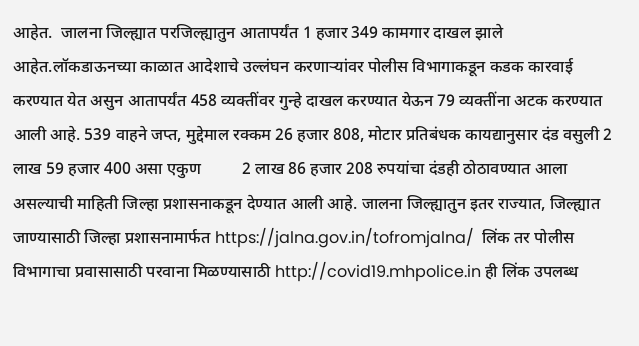आहेत.  जालना जिल्ह्यात परजिल्ह्यातुन आतापर्यंत 1 हजार 349 कामगार दाखल झाले आहेत.लॉकडाऊनच्या काळात आदेशाचे उल्लंघन करणाऱ्यांवर पोलीस विभागाकडून कडक कारवाई करण्यात येत असुन आतापर्यंत 458 व्यक्तींवर गुन्हे दाखल करण्यात येऊन 79 व्यक्तींना अटक करण्यात आली आहे. 539 वाहने जप्त, मुद्देमाल रक्कम 26 हजार 808, मोटार प्रतिबंधक कायद्यानुसार दंड वसुली 2 लाख 59 हजार 400 असा एकुण          2 लाख 86 हजार 208 रुपयांचा दंडही ठोठावण्यात आला असल्याची माहिती जिल्हा प्रशासनाकडून देण्यात आली आहे. जालना जिल्ह्यातुन इतर राज्यात, जिल्ह्यात जाण्यासाठी जिल्हा प्रशासनामार्फत https://jalna.gov.in/tofromjalna/  लिंक तर पोलीस विभागाचा प्रवासासाठी परवाना मिळण्यासाठी http://covid19.mhpolice.in ही लिंक उपलब्ध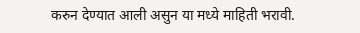करुन देण्यात आली असुन या मध्ये माहिती भरावी.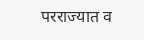परराज्यात व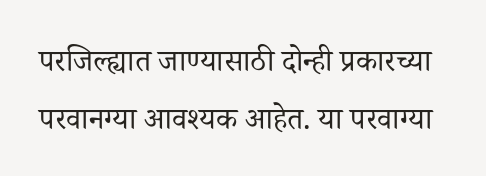परजिल्ह्यात जाण्यासाठी दोन्ही प्रकारच्या परवानग्या आवश्यक आहेत. या परवाग्या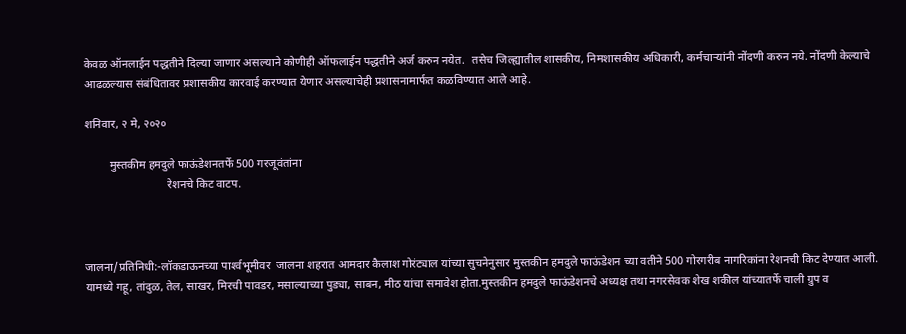केवळ ऑनलाईन पद्धतीने दिल्या जाणार असल्याने कोणीही ऑफलाईन पद्धतीने अर्ज करुन नयेत.  तसेच जिल्ह्यातील शासकीय, निमशासकीय अधिकारी, कर्मचाऱ्यांनी नोंदणी करुन नये. नोंदणी केल्याचे आढळल्यास संबंधितावर प्रशासकीय कारवाई करण्यात येणार असल्याचेही प्रशासनामार्फत कळविण्यात आले आहे.

शनिवार, २ मे, २०२०

         मुस्तकीम हमदुले फाऊंडेशनतर्फे 500 गरजूवंतांना
                             रेशनचे किट वाटप.



जालना/प्रतिनिधी:-लॉकडाऊनच्या पार्श्‍वभूमीवर  जालना शहरात आमदार कैलाश गोरंट्याल यांच्या सुचनेनुसार मुस्तकीन हमदुले फाऊंडेशन च्या वतीने 500 गोरगरीब नागरिकांना रेशनची किट देण्यात आली. यामध्ये गहू, तांदुळ, तेल, साखर, मिरची पावडर, मसाल्याच्या पुड्या, साबन, मीठ यांचा समावेश होता.मुस्तकीन हमदुले फाऊंडेशनचे अध्यक्ष तथा नगरसेवक शेख शकील यांच्यातर्फे चाली ग्रुप व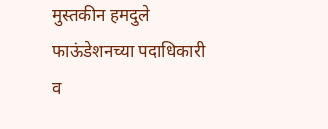मुस्तकीन हमदुले  फाऊंडेशनच्या पदाधिकारी व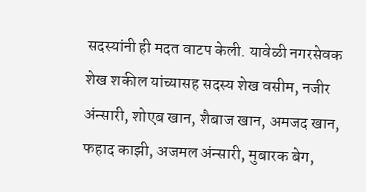सदस्यांनी ही मदत वाटप केली. यावेळी नगरसेवक शेख शकील यांच्यासह सदस्य शेख वसीम, नजीर अंन्सारी, शोएब खान, शैबाज खान, अमजद खान, फहाद काझी, अजमल अंन्सारी, मुबारक बेग,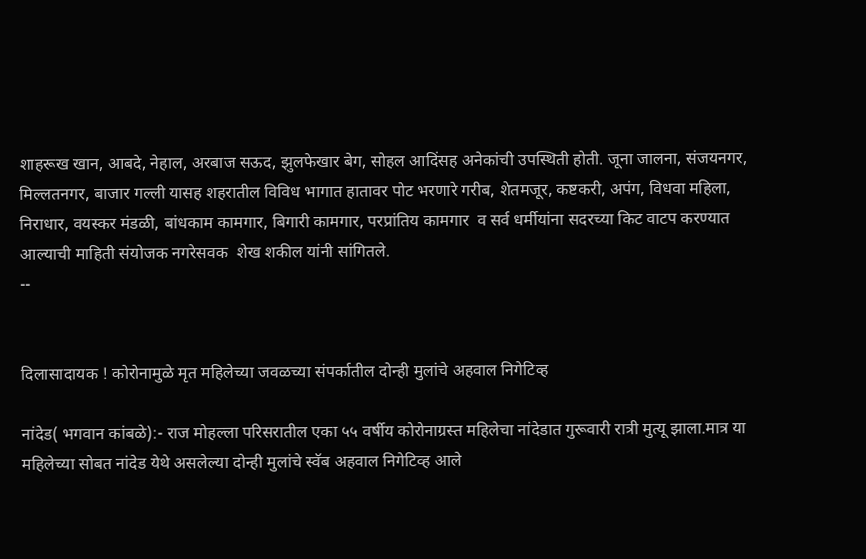शाहरूख खान, आबदे, नेहाल, अरबाज सऊद, झुलफेखार बेग, सोहल आदिंसह अनेकांची उपस्थिती होती. जूना जालना, संजयनगर, मिल्लतनगर, बाजार गल्ली यासह शहरातील विविध भागात हातावर पोट भरणारे गरीब, शेतमजूर, कष्टकरी, अपंग, विधवा महिला, निराधार, वयस्कर मंडळी, बांधकाम कामगार, बिगारी कामगार, परप्रांतिय कामगार  व सर्व धर्मीयांना सदरच्या किट वाटप करण्यात आल्याची माहिती संयोजक नगरेसवक  शेख शकील यांनी सांगितले.
--


दिलासादायक ! कोरोनामुळे मृत महिलेच्या जवळच्या संपर्कातील दोन्ही मुलांचे अहवाल निगेटिव्ह

नांदेड( भगवान कांबळे):- राज मोहल्ला परिसरातील एका ५५ वर्षीय कोरोनाग्रस्त महिलेचा नांदेडात गुरूवारी रात्री मुत्यू झाला.मात्र या महिलेच्या सोबत नांदेड येथे असलेल्या दोन्ही मुलांचे स्वॅब अहवाल निगेटिव्ह आले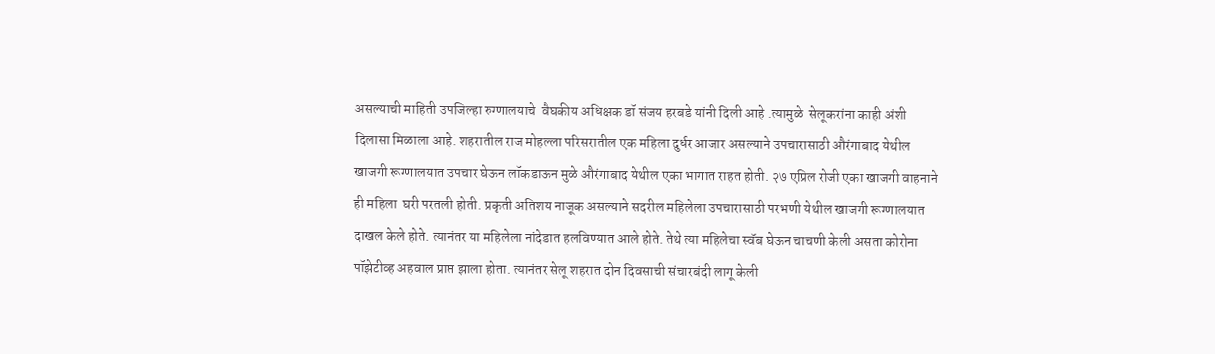असल्याची माहिती उपजिल्हा रुग्णालयाचे  वैघकीय अधिक्षक डॉ संजय हरबडे यांनी दिली आहे .त्यामुळे  सेलूकरांना काही अंशी दिलासा मिळाला आहे. शहरातील राज मोहल्ला परिसरातील एक महिला दुर्धर आजार असल्याने उपचारासाठी औरंगाबाद येथील खाजगी रूग्णालयात उपचार घेऊन लॉकडाऊन मुळे औरंगाबाद येथील एका भागात राहत होती. २७ एप्रिल रोजी एका खाजगी वाहनाने ही महिला  घरी परतली होती. प्रकृती अतिशय नाजूक असल्याने सदरील महिलेला उपचारासाठी परभणी येथील खाजगी रूग्णालयात दाखल केले होते. त्यानंतर या महिलेला नांदेडात हलविण्यात आले होते. तेथे त्या महिलेचा स्वॅब घेऊन चाचणी केली असता कोरोना पॉझेटीव्ह अहवाल प्राप्त झाला होता. त्यानंतर सेलू शहरात दोन दिवसाची संचारबंदी लागू केली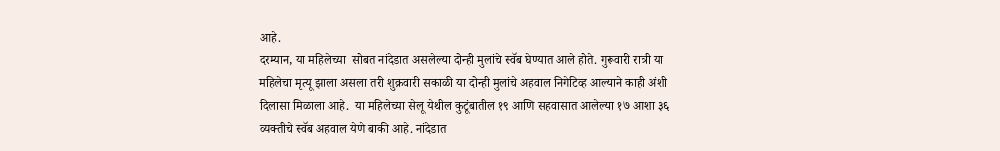आहे.
दरम्यान, या महिलेच्या  सोबत नांदेडात असलेल्या दोन्ही मुलांचे स्वॅब घेण्यात आले होते. गुरूवारी रात्री या महिलेचा मृत्यू झाला असला तरी शुक्रवारी सकाळी या दोन्ही मुलांचे अहवाल निगेटिव्ह आल्याने काही अंशी दिलासा मिळाला आहे.  या महिलेच्या सेलू येथील कुटूंबातील १९ आणि सहवासात आलेल्या १७ आशा ३६ व्यक्तीचे स्वॅब अहवाल येणे बाकी आहे. नांदेडात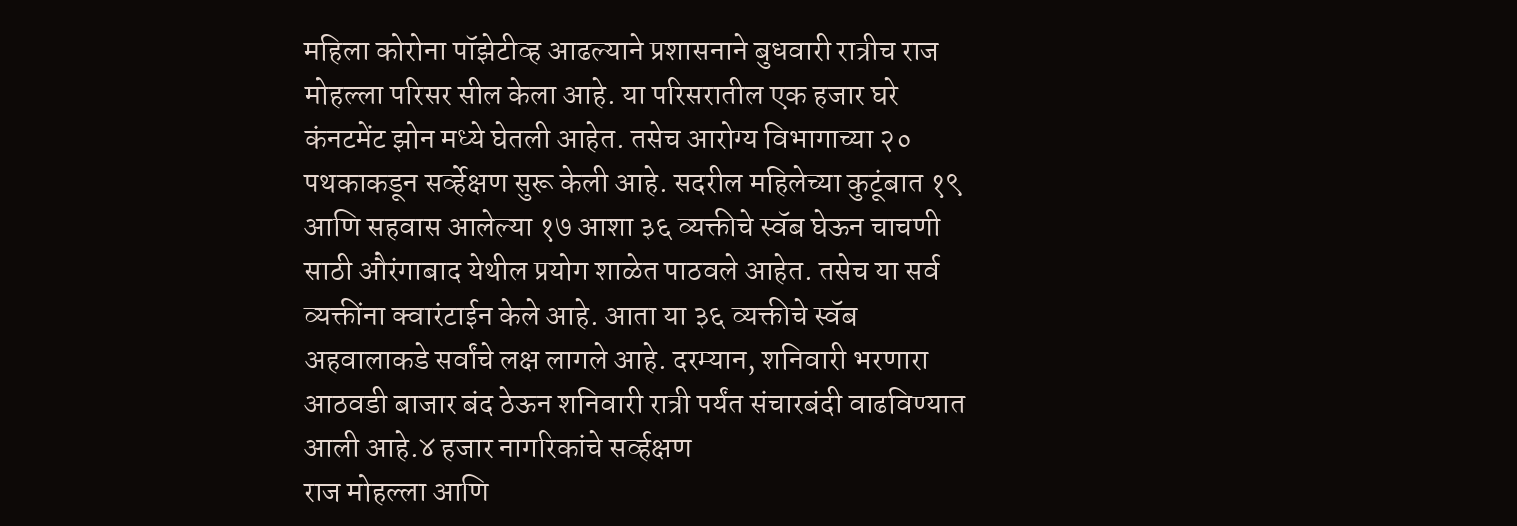महिला कोरोना पॉझेटीव्ह आढल्याने प्रशासनाने बुधवारी रात्रीच राज मोहल्ला परिसर सील केला आहे. या परिसरातील एक हजार घरे कंनटमेंट झोन मध्ये घेतली आहेत. तसेच आरोग्य विभागाच्या २० पथकाकडून सर्व्हेक्षण सुरू केली आहे. सदरील महिलेच्या कुटूंबात १९ आणि सहवास आलेल्या १७ आशा ३६ व्यक्तीचे स्वॅब घेऊन चाचणी साठी औरंगाबाद येथील प्रयोग शाळेत पाठवले आहेत. तसेच या सर्व व्यक्तींना क्वारंटाईन केले आहे. आता या ३६ व्यक्तीचे स्वॅब अहवालाकडे सर्वांचे लक्ष लागले आहे. दरम्यान, शनिवारी भरणारा आठवडी बाजार बंद ठेऊन शनिवारी रात्री पर्यंत संचारबंदी वाढविण्यात आली आहे.४ हजार नागरिकांचे सर्व्हक्षण
राज मोहल्ला आणि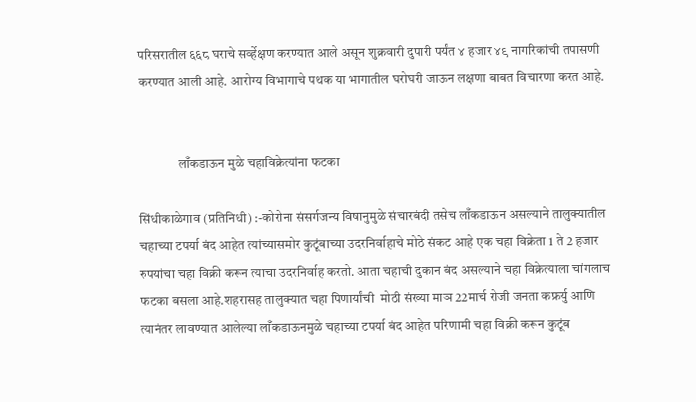परिसरातील ६६८ घराचे सर्व्हेक्षण करण्यात आले असून शुक्रवारी दुपारी पर्यंत ४ हजार ४९ नागरिकांची तपासणी करण्यात आली आहे. आरोग्य विभागाचे पथक या भागातील घरोघरी जाऊन लक्षणा बाबत विचारणा करत आहे.


               लाँकडाऊन मुळे चहाविक्रेत्यांना फटका

सिंधीकाळेगाव (प्रतिनिधी) :-कोरोना संसर्गजन्य विषानुमुळे संचारबंदी तसेच लाँकडाऊन असल्याने तालुक्यातील चहाच्या टपर्या बंद आहेत त्यांच्यासमोर कुटूंबाच्या उदरनिर्वाहाचे मोठे संकट आहे एक चहा विक्रेता 1 ते 2 हजार रुपयांचा चहा विक्री करून त्याचा उदरनिर्वाह करतो. आता चहाची दुकान बंद असल्याने चहा विक्रेत्याला चांगलाच फटका बसला आहे.शहरासह तालुक्यात चहा पिणार्यांची  मोठी संख्या माञ 22मार्च रोजी जनता कफ्रर्यु आणि त्यानंतर लावण्यात आलेल्या लाँकडाऊनमुळे चहाच्या टपर्या बंद आहेत परिणामी चहा विक्री करून कुटूंब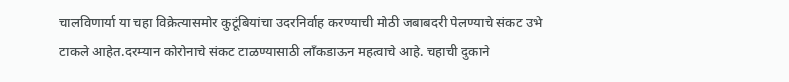चालविणार्या या चहा विक्रेत्यासमोर कुटूंबियांचा उदरनिर्वाह करण्याची मोठी जबाबदरी पेलण्याचे संकट उभे टाकले आहेत.दरम्यान कोरोनाचे संकट टाळण्यासाठी लाँकडाऊन महत्वाचे आहे. चहाची दुकाने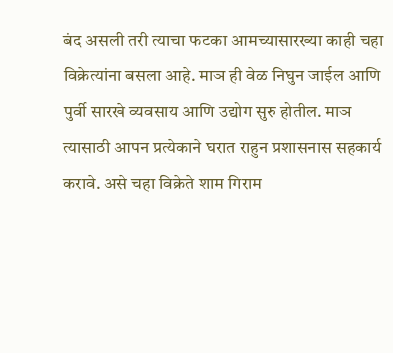बंद असली तरी त्याचा फटका आमच्यासारख्या काही चहा विक्रेत्यांना बसला आहे. माञ ही वेळ निघुन जाईल आणि पुर्वी सारखे व्यवसाय आणि उद्योग सुरु होतील. माञ त्यासाठी आपन प्रत्येकाने घरात राहुन प्रशासनास सहकार्य करावे. असे चहा विक्रेते शाम गिराम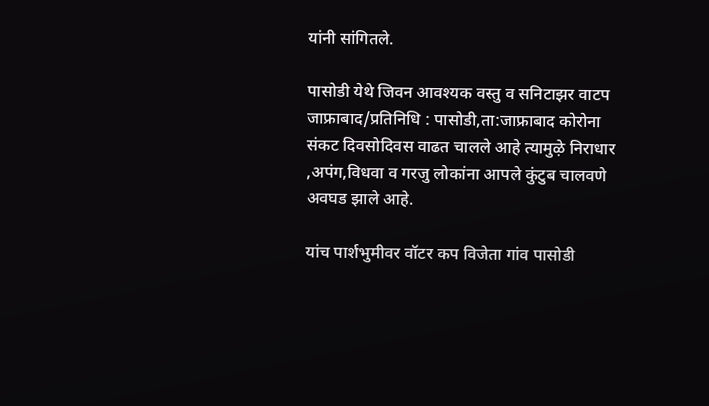यांनी सांगितले.

पासोडी येथे जिवन आवश्यक वस्तु व सनिटाझर वाटप
जाफ्राबाद/प्रतिनिधि : पासोडी,ता:जाफ्राबाद कोरोना संकट दिवसोदिवस वाढत चालले आहे त्यामुऴे निराधार ,अपंग,विधवा व गरजु लोकांना आपले कुंटुब चालवणे अवघड झाले आहे.

यांच पार्शभुमीवर वॉटर कप विजेता गांव पासोडी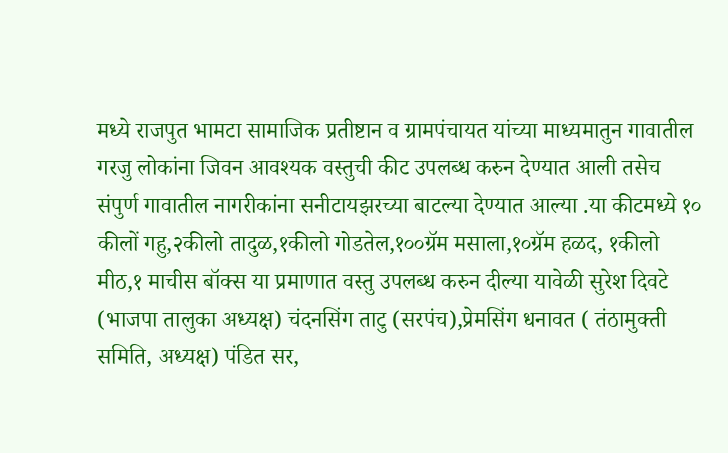मध्ये राजपुत भामटा सामाजिक प्रतीष्टान व ग्रामपंचायत यांच्या माध्यमातुन गावातील गरजु लोकांना जिवन आवश्यक वस्तुची कीट उपलब्ध करुन देण्यात आली तसेच संपुर्ण गावातील नागरीकांना सनीटायझरच्या बाटल्या देण्यात आल्या .या कीटमध्ये १० कीलों गहु,२कीलो तादुळ,१कीलो गोडतेल,१००ग्रॅम मसाला,१०ग्रॅम हळद, १कीलो मीठ,१ माचीस बॉक्स या प्रमाणात वस्तु उपलब्ध करुन दील्या यावेळी सुरेश दिवटे (भाजपा तालुका अध्यक्ष) चंदनसिंग ताटु (सरपंच),प्रेमसिंग धनावत ( तंठामुक्ती समिति, अध्यक्ष) पंडित सर,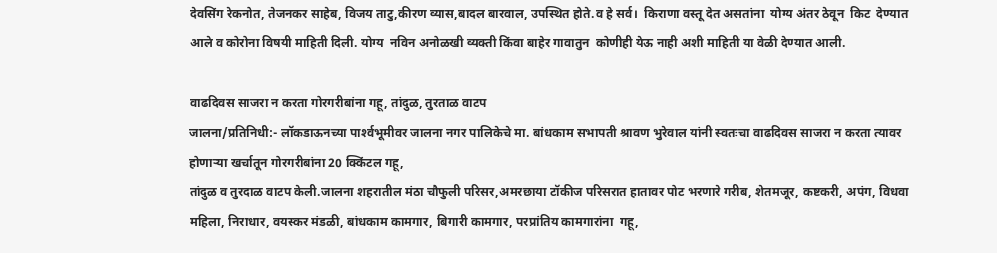देवसिंग रेकनोत, तेजनकर साहेब, विजय ताटु,कीरण व्यास,बादल बारवाल, उपस्थित होते.व हे सर्व।  किराणा वस्तू देत असतांना  योग्य अंतर ठेवून  किट  देण्यात आले व कोरोना विषयी माहिती दिली. योग्य  नविन अनोळखी व्यक्ती किंवा बाहेर गावातुन  कोणीही येऊ नाही अशी माहिती या वेळी देण्यात आली.

वाढदिवस साजरा न करता गोरगरीबांना गहू, तांदुळ, तुरताळ वाटप
जालना/प्रतिनिधी:- लॉकडाऊनच्या पार्श्‍वभूमीवर जालना नगर पालिकेचे मा. बांधकाम सभापती श्रावण भुरेवाल यांनी स्वतःचा वाढदिवस साजरा न करता त्यावर होणार्‍या खर्चातून गोरगरीबांना 20 क्किंटल गहू,
तांदुळ व तुरदाळ वाटप केली.जालना शहरातील मंठा चौफुली परिसर,अमरछाया टॉकीज परिसरात हातावर पोट भरणारे गरीब, शेतमजूर, कष्टकरी, अपंग, विधवा महिला, निराधार, वयस्कर मंडळी, बांधकाम कामगार, बिगारी कामगार, परप्रांतिय कामगारांना  गहू,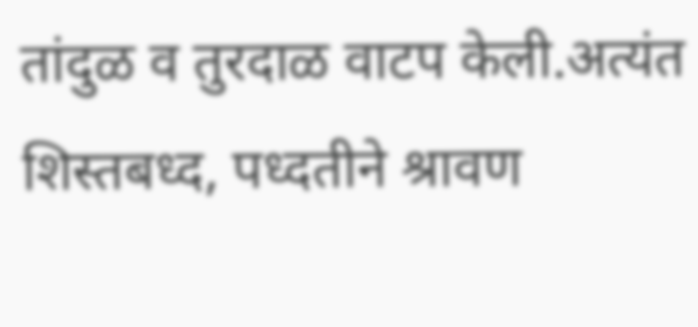तांदुळ व तुरदाळ वाटप केली.अत्यंत शिस्तबध्द, पध्दतीने श्रावण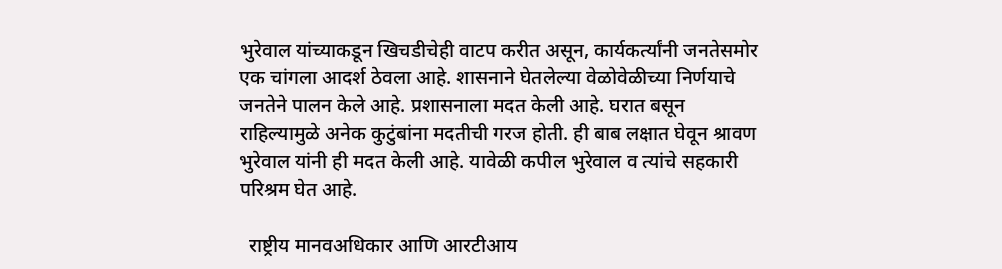भुरेवाल यांच्याकडून खिचडीचेही वाटप करीत असून, कार्यकर्त्यांनी जनतेसमोर एक चांगला आदर्श ठेवला आहे. शासनाने घेतलेल्या वेळोवेळीच्या निर्णयाचे जनतेने पालन केले आहे. प्रशासनाला मदत केली आहे. घरात बसून राहिल्यामुळे अनेक कुटुंबांना मदतीची गरज होती. ही बाब लक्षात घेवून श्रावण भुरेवाल यांनी ही मदत केली आहे. यावेळी कपील भुरेवाल व त्यांचे सहकारी परिश्रम घेत आहे.

  राष्ट्रीय मानवअधिकार आणि आरटीआय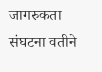जागरुकता संघटना वतीने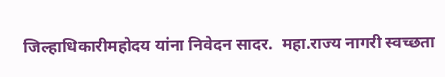जिल्हाधिकारीमहोदय यांना निवेदन सादर.  महा.राज्य नागरी स्वच्छता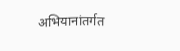अभियानांतर्गत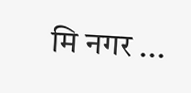मि नगर ...